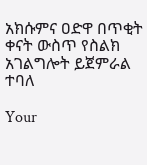አክሱምና ዐድዋ በጥቂት ቀናት ውስጥ የስልክ አገልግሎት ይጀምራል ተባለ

Your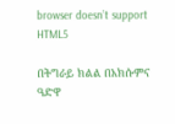browser doesn’t support HTML5

በትግራይ ክልል በአክሱምና ዓድዋ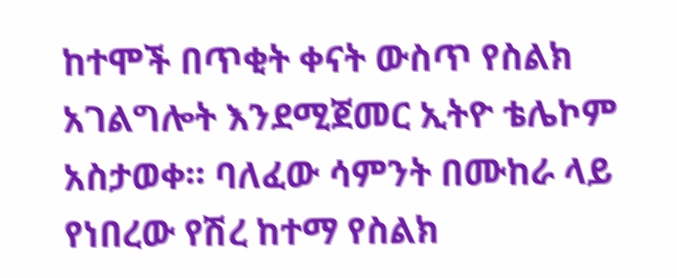ከተሞች በጥቂት ቀናት ውስጥ የስልክ አገልግሎት እንደሚጀመር ኢትዮ ቴሌኮም አስታወቀ፡፡ ባለፈው ሳምንት በሙከራ ላይ የነበረው የሽረ ከተማ የስልክ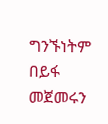ግንኙነትም በይፋ መጀመሩን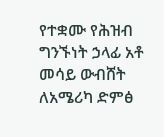የተቋሙ የሕዝብ ግንኙነት ኃላፊ አቶ መሳይ ውብሸት ለአሜሪካ ድምፅ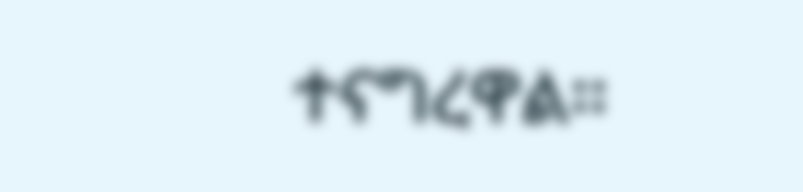ተናግረዋል፡፡